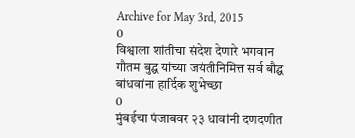Archive for May 3rd, 2015
0
विश्वाला शांतीचा संदेश देणारे भगवान गौतम बुद्घ यांच्या जयंतीनिमित्त सर्व बौद्घ बांधवांना हार्दिक शुभेच्छा
0
मुंबईचा पंजाबवर २३ धावांनी दणदणीत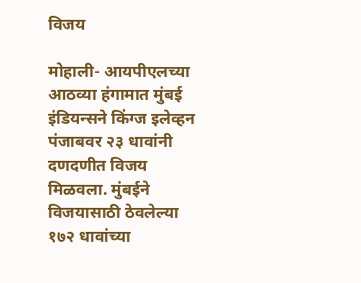विजय

मोहाली- आयपीएलच्या आठव्या हंगामात मुंबई इंडियन्सने किंग्ज इलेव्हन पंजाबवर २३ धावांनी दणदणीत विजय मिळवला. मुंबईने विजयासाठी ठेवलेल्या १७२ धावांच्या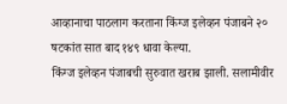आव्हानाचा पाठलाग करताना किंग्ज इलेव्हन पंजाबने २० षटकांत सात बाद १४९ धावा केल्या.
किंग्ज इलेव्हन पंजाबची सुरुवात खराब झाली. सलामीवीर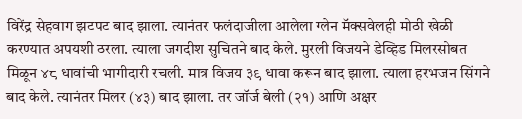विरेंद्र सेहवाग झटपट बाद झाला. त्यानंतर फलंदाजीला आलेला ग्लेन मॅक्सवेलही मोठी खेळी करण्यात अपयशी ठरला. त्याला जगदीश सुचितने बाद केले. मुरली विजयने डेव्हिड मिलरसोबत मिळून ४८ धावांची भागीदारी रचली. मात्र विजय ३९ धावा करून बाद झाला. त्याला हरभजन सिंगने बाद केले. त्यानंतर मिलर (४३) बाद झाला. तर जॉर्ज बेली (२१) आणि अक्षर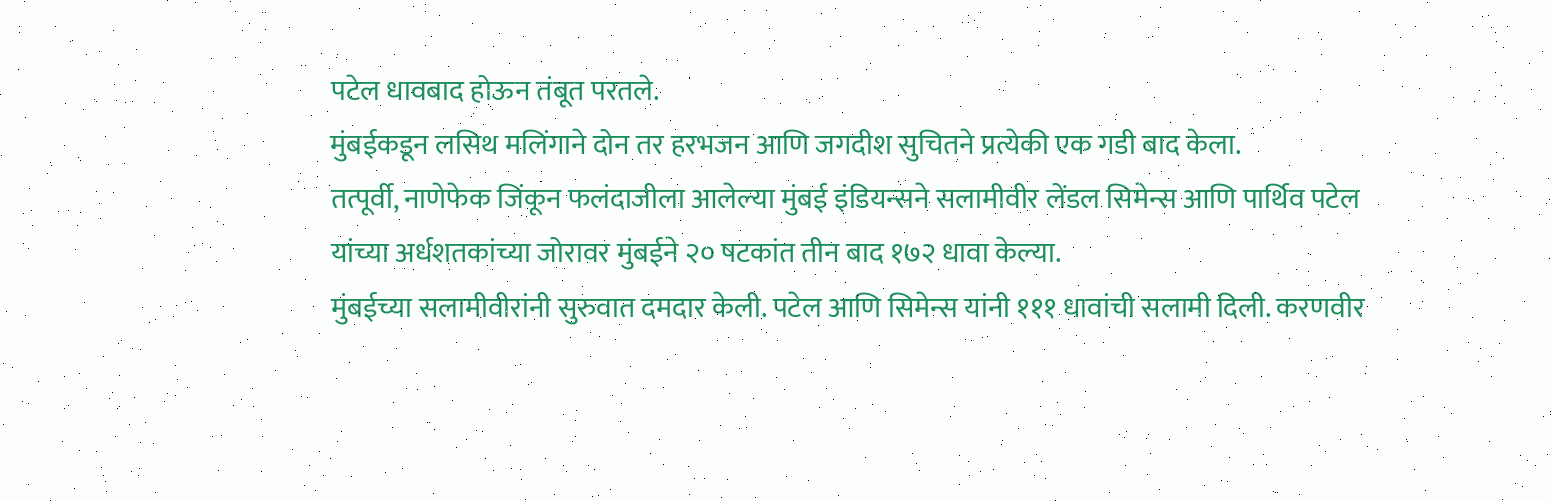पटेल धावबाद होऊन तंबूत परतले.
मुंबईकडून लसिथ मलिंगाने दोन तर हरभजन आणि जगदीश सुचितने प्रत्येकी एक गडी बाद केला.
तत्पूर्वी, नाणेफेक जिंकून फलंदाजीला आलेल्या मुंबई इंडियन्सने सलामीवीर लेंडल सिमेन्स आणि पार्थिव पटेल यांच्या अर्धशतकांच्या जोरावर मुंबईने २० षटकांत तीन बाद १७२ धावा केल्या.
मुंबईच्या सलामीवीरांनी सुरुवात दमदार केली. पटेल आणि सिमेन्स यांनी १११ धावांची सलामी दिली. करणवीर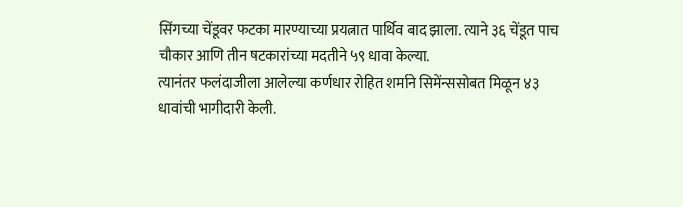सिंगच्या चेंडूवर फटका मारण्याच्या प्रयत्नात पार्थिव बाद झाला. त्याने ३६ चेंडूत पाच चौकार आणि तीन षटकारांच्या मदतीने ५९ धावा केल्या.
त्यानंतर फलंदाजीला आलेल्या कर्णधार रोहित शर्माने सिमेंन्ससोबत मिळून ४३ धावांची भागीदारी केली.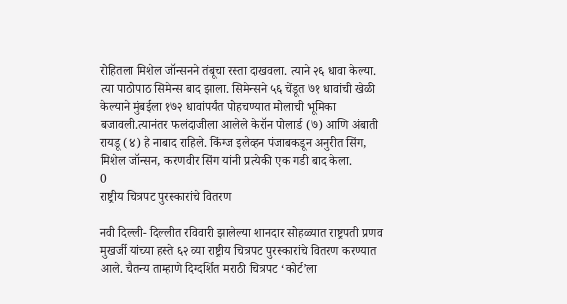रोहितला मिशेल जॉन्सनने तंबूचा रस्ता दाखवला. त्याने २६ धावा केल्या. त्या पाठोपाठ सिमेन्स बाद झाला. सिमेन्सने ५६ चेंडूत ७१ धावांची खेळी केल्याने मुंबईला १७२ धावांपर्यंत पोहचण्यात मोलाची भूमिका बजावली.त्यानंतर फलंदाजीला आलेले केरॉन पोलार्ड (७) आणि अंबाती रायडू (४) हे नाबाद राहिले. किंग्ज इलेव्हन पंजाबकडून अनुरीत सिंग, मिशेल जॉन्सन, करणवीर सिंग यांनी प्रत्येकी एक गडी बाद केला.
0
राष्ट्रीय चित्रपट पुरस्कारांचे वितरण

नवी दिल्ली- दिल्लीत रविवारी झालेल्या शानदार सोहळ्यात राष्ट्रपती प्रणव मुखर्जी यांच्या हस्ते ६२ व्या राष्ट्रीय चित्रपट पुरस्कारांचे वितरण करण्यात आले. चैतन्य ताम्हाणे दिग्दर्शित मराठी चित्रपट ‘कोर्ट’ला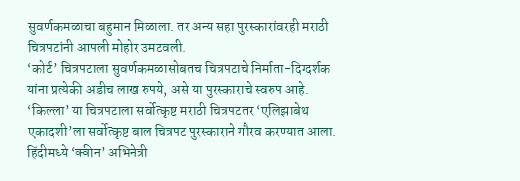सुवर्णकमळाचा बहुमान मिळाला. तर अन्य सहा पुरस्कारांवरही मराठी चित्रपटांनी आपली मोहोर उमटवली.
‘कोर्ट’ चित्रपटाला सुवर्णकमळासोबतच चित्रपटाचे निर्माता-दिग्दर्शक यांना प्रत्येकी अडीच लाख रुपये, असे या पुरस्काराचे स्वरुप आहे. ‘किल्ला’ या चित्रपटाला सर्वोत्कृष्ट मराठी चित्रपटतर ‘एलिझाबेथ एकादशी’ला सर्वोत्कृष्ट बाल चित्रपट पुरस्काराने गौरव करण्यात आला.
हिंदीमध्ये ‘क्वीन’ अभिनेत्री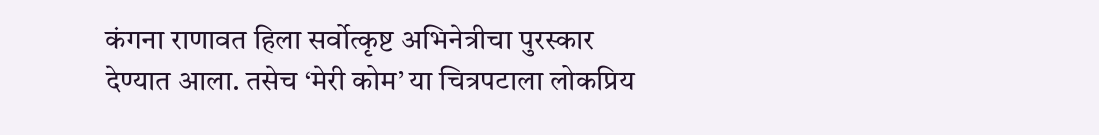कंगना राणावत हिला सर्वोत्कृष्ट अभिनेत्रीचा पुरस्कार देण्यात आला. तसेच ‘मेरी कोम’ या चित्रपटाला लोकप्रिय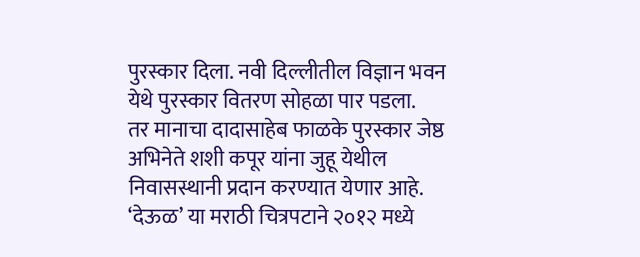पुरस्कार दिला. नवी दिल्लीतील विज्ञान भवन येथे पुरस्कार वितरण सोहळा पार पडला.
तर मानाचा दादासाहेब फाळके पुरस्कार जेष्ठ अभिनेते शशी कपूर यांना जुहू येथील निवासस्थानी प्रदान करण्यात येणार आहे.
‘देऊळ’ या मराठी चित्रपटाने २०१२ मध्ये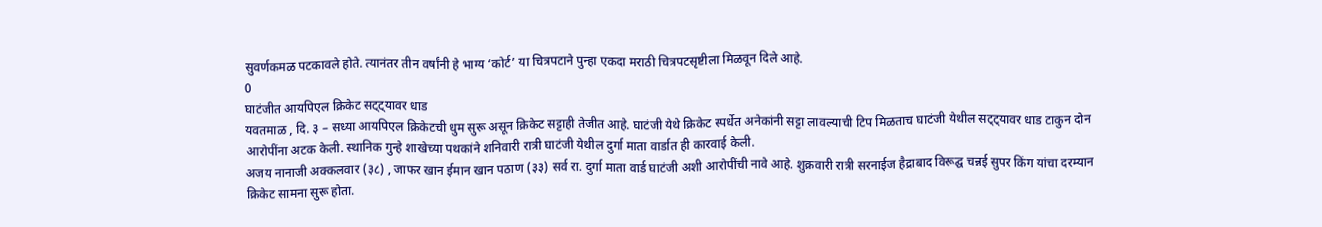सुवर्णकमळ पटकावले होते. त्यानंतर तीन वर्षांनी हे भाग्य ‘कोर्ट’ या चित्रपटाने पुन्हा एकदा मराठी चित्रपटसृष्टीला मिळवून दिले आहे.
0
घाटंजीत आयपिएल क्रिकेट सट्ट्यावर धाड
यवतमाळ , दि. ३ – सध्या आयपिएल क्रिकेटची धुम सुरू असून क्रिकेट सट्टाही तेजीत आहे. घाटंजी येथे क्रिकेट स्पर्धेत अनेकांनी सट्टा लावल्याची टिप मिळताच घाटंजी येथील सट्ट्यावर धाड टाकुन दोन आरोपींना अटक केली. स्थानिक गुन्हे शाखेच्या पथकांने शनिवारी रात्री घाटंजी येथील दुर्गा माता वार्डात ही कारवाई केली.
अजय नानाजी अक्कलवार (३८) , जाफर खान ईमान खान पठाण (३३) सर्व रा. दुर्गा माता वार्ड घाटंजी अशी आरोपींची नावे आहे. शुक्रवारी रात्री सरनाईज हैद्राबाद विरूद्घ चन्नई सुपर किंग यांचा दरम्यान क्रिकेट सामना सुरू होता.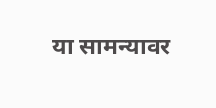या सामन्यावर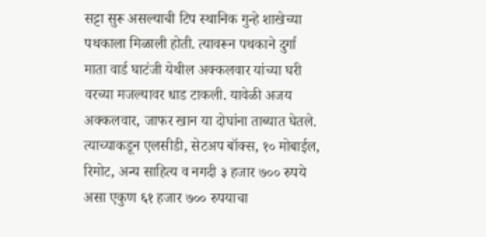सट्टा सुरू असल्याची टिप स्थानिक गुन्हे शाखेच्या पथकाला मिळाली होती. त्यावरून पथकाने दुर्गा माता वार्ड घाटंजी येथील अक्कलवार यांच्या घरी वरच्या मजल्यावर धाड टाकली. यावेळी अजय अक्कलवार, जाफर खान या दोघांना ताब्यात घेतले. त्याच्याकडून एलसीडी, सेटअप बॉक्स, १० मोबाईल, रिमोट, अन्य साहित्य व नगदी ३ हजार ७०० रुपये असा एकुण ६१ हजार ७०० रुपयाचा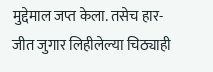मुद्देमाल जप्त केला. तसेच हार-जीत जुगार लिहीलेल्या चिठ्याही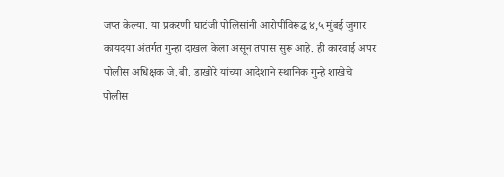जप्त केल्या. या प्रकरणी घाटंजी पोलिसांनी आरोपीविरूद्घ ४,५ मुंबई जुगार कायदया अंतर्गत गुन्हा दाखल केला असून तपास सुरू आहे. ही कारवाई अपर पोलीस अधिक्षक जे.बी. डाखोरे यांच्या आदेशाने स्थानिक गुन्हे शाखेचे पोलीस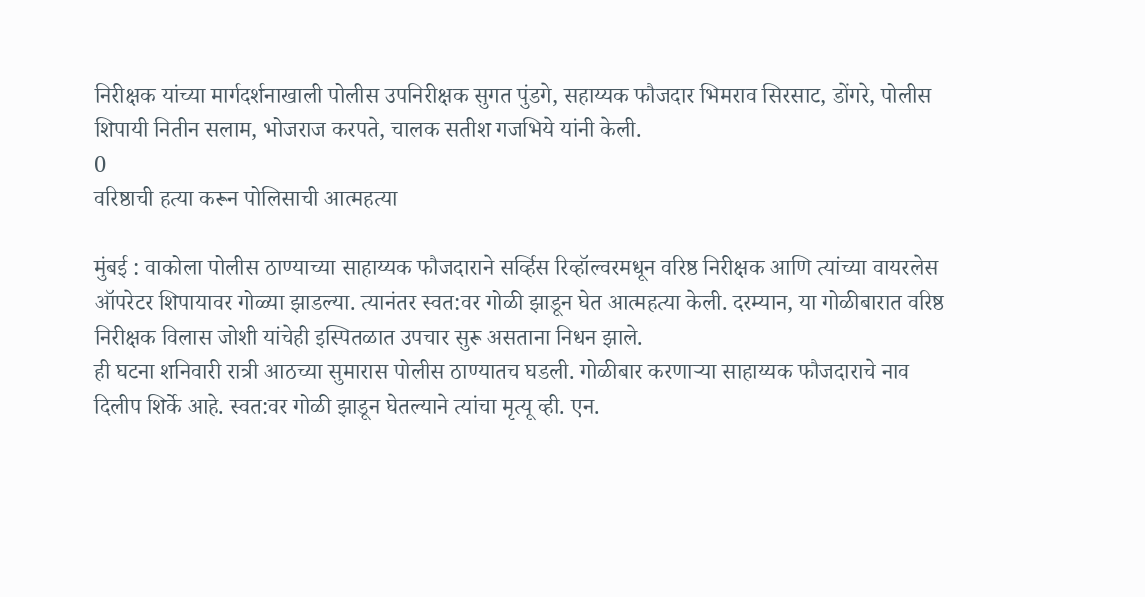निरीक्षक यांच्या मार्गदर्शनाखाली पोलीस उपनिरीक्षक सुगत पुंडगे, सहाय्यक फौजदार भिमराव सिरसाट, डोंगरे, पोलीस शिपायी नितीन सलाम, भोजराज करपते, चालक सतीश गजभिये यांनी केली.
0
वरिष्ठाची हत्या करून पोलिसाची आत्महत्या

मुंबई : वाकोला पोलीस ठाण्याच्या साहाय्यक फौजदाराने सर्व्हिस रिव्हॉल्वरमधून वरिष्ठ निरीक्षक आणि त्यांच्या वायरलेस ऑपरेटर शिपायावर गोळ्या झाडल्या. त्यानंतर स्वत:वर गोळी झाडून घेत आत्महत्या केली. दरम्यान, या गोळीबारात वरिष्ठ निरीक्षक विलास जोशी यांचेही इस्पितळात उपचार सुरू असताना निधन झाले.
ही घटना शनिवारी रात्री आठच्या सुमारास पोलीस ठाण्यातच घडली. गोळीबार करणाऱ्या साहाय्यक फौजदाराचे नाव दिलीप शिर्के आहे. स्वत:वर गोळी झाडून घेतल्याने त्यांचा मृत्यू व्ही. एन.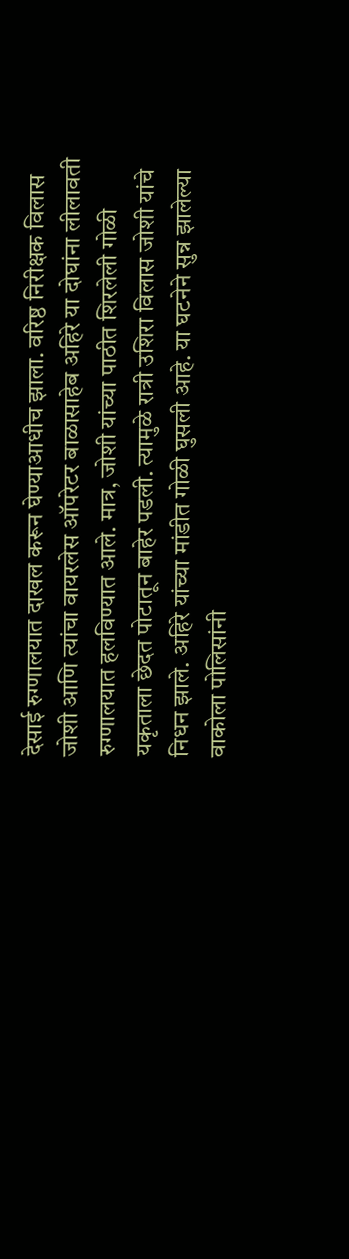देसाई रुग्णालयात दाखल करून घेण्याआधीच झाला. वरिष्ठ निरीक्षक विलास जोशी आणि त्यांचा वायरलेस ऑपरेटर बाळासाहेब अहिरे या दोघांना लीलावती रुग्णालयात हलविण्यात आले. मात्र, जोशी यांच्या पाठीत शिरलेली गोळी यकृताला छेदत पोटातून बाहेर पडली. त्यामुळे रात्री उशिरा विलास जोशी यांचे निधन झाले. अहिरे यांच्या मांडीत गोळी घुसली आहे. या घटनेने सुन्न झालेल्या वाकोला पोलिसांनी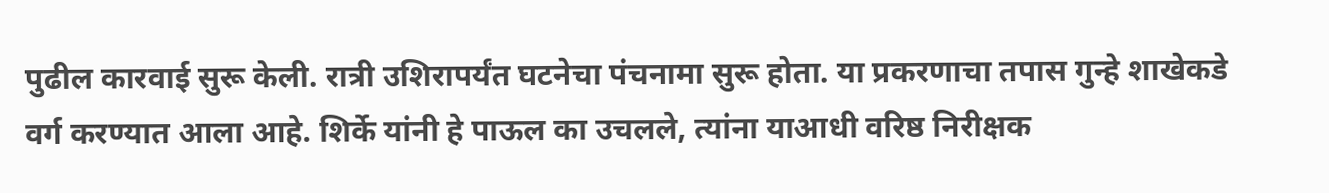पुढील कारवाई सुरू केली. रात्री उशिरापर्यंत घटनेचा पंचनामा सुरू होता. या प्रकरणाचा तपास गुन्हे शाखेकडे वर्ग करण्यात आला आहे. शिर्के यांनी हे पाऊल का उचलले, त्यांना याआधी वरिष्ठ निरीक्षक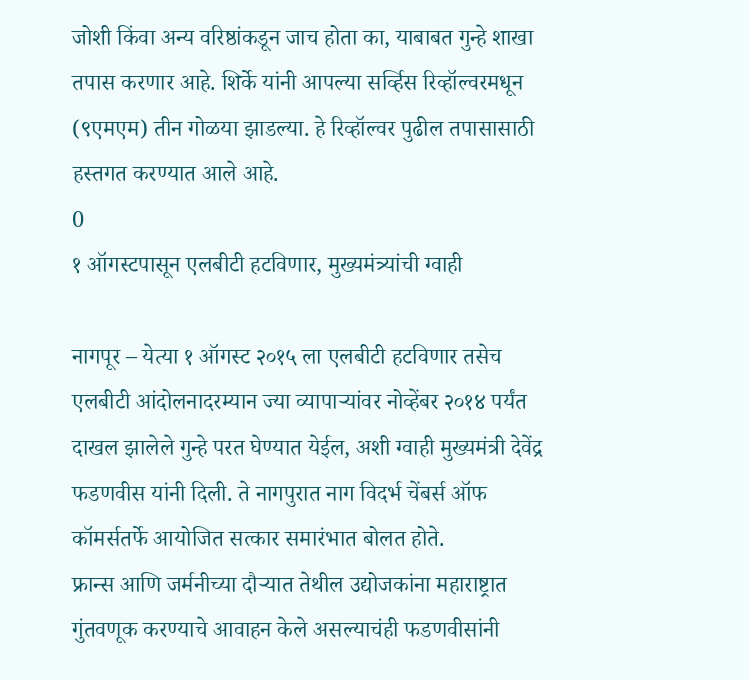जोशी किंवा अन्य वरिष्ठांकडून जाच होता का, याबाबत गुन्हे शाखा तपास करणार आहे. शिर्के यांनी आपल्या सर्व्हिस रिव्हॉल्वरमधून (९एमएम) तीन गोळया झाडल्या. हे रिव्हॉल्वर पुढील तपासासाठी हस्तगत करण्यात आले आहे.
0
१ ऑगस्टपासून एलबीटी हटविणार, मुख्यमंत्र्यांची ग्वाही

नागपूर – येत्या १ ऑगस्ट २०१५ ला एलबीटी हटविणार तसेच एलबीटी आंदोलनादरम्यान ज्या व्यापाऱ्यांवर नोव्हेंबर २०१४ पर्यंत दाखल झालेले गुन्हे परत घेण्यात येईल, अशी ग्वाही मुख्यमंत्री देवेंद्र फडणवीस यांनी दिली. ते नागपुरात नाग विदर्भ चेंबर्स ऑफ कॉमर्सतर्फे आयोजित सत्कार समारंभात बोलत होते.
फ्रान्स आणि जर्मनीच्या दौऱ्यात तेथील उद्योजकांना महाराष्ट्रात गुंतवणूक करण्याचे आवाहन केले असल्याचंही फडणवीसांनी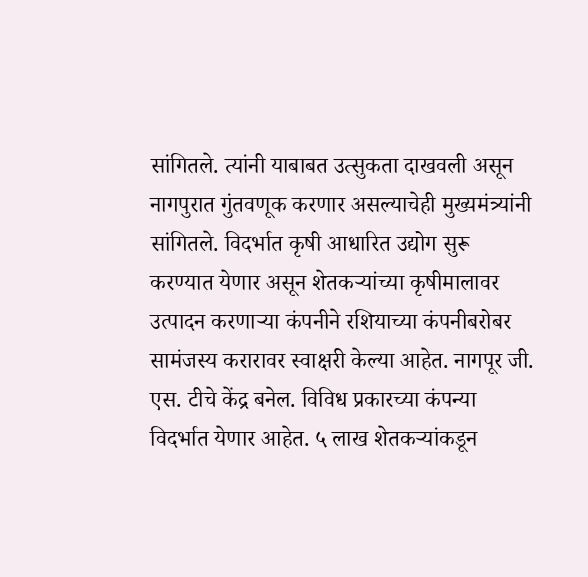सांगितले. त्यांनी याबाबत उत्सुकता दाखवली असून नागपुरात गुंतवणूक करणार असल्याचेही मुख्यमंत्र्यांनी सांगितले. विदर्भात कृषी आधारित उद्योग सुरू करण्यात येणार असून शेतकऱ्यांच्या कृषीमालावर उत्पादन करणाऱ्या कंपनीने रशियाच्या कंपनीबरोबर सामंजस्य करारावर स्वाक्षरी केल्या आहेत. नागपूर जी. एस. टीचे केंद्र बनेल. विविध प्रकारच्या कंपन्या विदर्भात येणार आहेत. ५ लाख शेतकऱ्यांकडून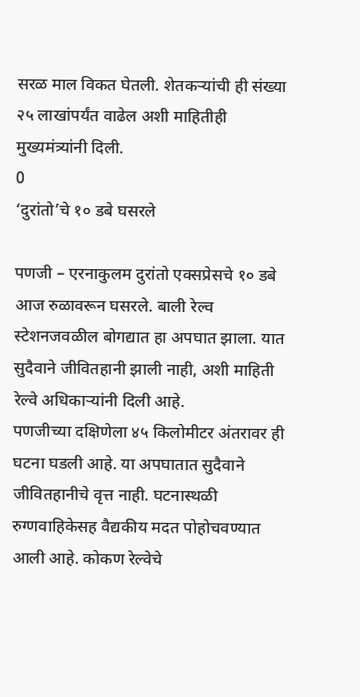सरळ माल विकत घेतली. शेतकऱ्यांची ही संख्या २५ लाखांपर्यंत वाढेल अशी माहितीही मुख्यमंत्र्यांनी दिली.
0
‘दुरांतो’चे १० डबे घसरले

पणजी – एरनाकुलम दुरांतो एक्सप्रेसचे १० डबे आज रुळावरून घसरले. बाली रेल्व स्टेशनजवळील बोगद्यात हा अपघात झाला. यात सुदैवाने जीवितहानी झाली नाही, अशी माहिती रेल्वे अधिकाऱ्यांनी दिली आहे.
पणजीच्या दक्षिणेला ४५ किलोमीटर अंतरावर ही घटना घडली आहे. या अपघातात सुदैवाने जीवितहानीचे वृत्त नाही. घटनास्थळी रुग्णवाहिकेसह वैद्यकीय मदत पोहोचवण्यात आली आहे. कोकण रेल्वेचे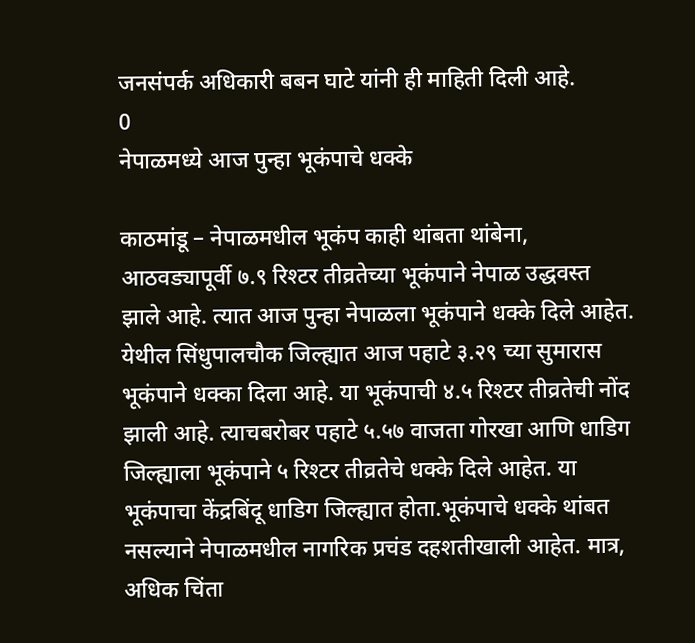जनसंपर्क अधिकारी बबन घाटे यांनी ही माहिती दिली आहे.
0
नेपाळमध्ये आज पुन्हा भूकंपाचे धक्के

काठमांडू – नेपाळमधील भूकंप काही थांबता थांबेना, आठवड्यापूर्वी ७.९ रिश्टर तीव्रतेच्या भूकंपाने नेपाळ उद्धवस्त झाले आहे. त्यात आज पुन्हा नेपाळला भूकंपाने धक्के दिले आहेत.
येथील सिंधुपालचौक जिल्ह्यात आज पहाटे ३.२९ च्या सुमारास भूकंपाने धक्का दिला आहे. या भूकंपाची ४.५ रिश्टर तीव्रतेची नोंद झाली आहे. त्याचबरोबर पहाटे ५.५७ वाजता गोरखा आणि धाडिग जिल्ह्याला भूकंपाने ५ रिश्टर तीव्रतेचे धक्के दिले आहेत. या भूकंपाचा केंद्रबिंदू धाडिग जिल्ह्यात होता.भूकंपाचे धक्के थांबत नसल्याने नेपाळमधील नागरिक प्रचंड दहशतीखाली आहेत. मात्र, अधिक चिंता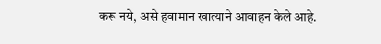करू नये, असे हवामान खात्याने आवाहन केले आहे.